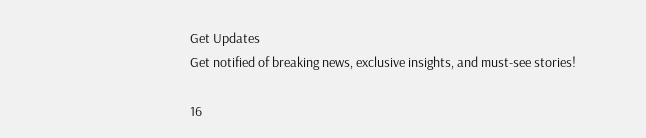Get Updates
Get notified of breaking news, exclusive insights, and must-see stories!

16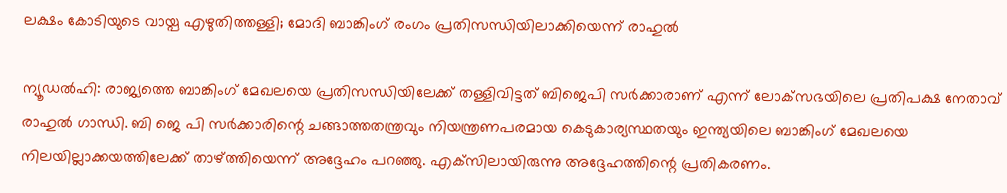ലക്ഷം കോടിയുടെ വായ്പ എഴുതിത്തള്ളി; മോദി ബാങ്കിംഗ് രംഗം പ്രതിസന്ധിയിലാക്കിയെന്ന് രാഹുല്‍

ന്യൂഡല്‍ഹി: രാജ്യത്തെ ബാങ്കിംഗ് മേഖലയെ പ്രതിസന്ധിയിലേക്ക് തള്ളിവിട്ടത് ബിജെപി സര്‍ക്കാരാണ് എന്ന് ലോക്‌സഭയിലെ പ്രതിപക്ഷ നേതാവ് രാഹുല്‍ ഗാന്ധി. ബി ജെ പി സര്‍ക്കാരിന്റെ ചങ്ങാത്തതന്ത്രവും നിയന്ത്രണപരമായ കെടുകാര്യസ്ഥതയും ഇന്ത്യയിലെ ബാങ്കിംഗ് മേഖലയെ നിലയില്ലാക്കയത്തിലേക്ക് താഴ്ത്തിയെന്ന് അദ്ദേഹം പറഞ്ഞു. എക്‌സിലായിരുന്നു അദ്ദേഹത്തിന്റെ പ്രതികരണം.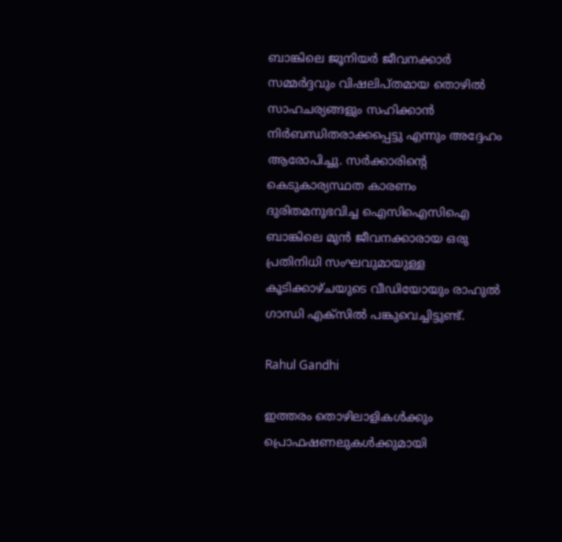ബാങ്കിലെ ജൂനിയര്‍ ജീവനക്കാര്‍ സമ്മര്‍ദ്ദവും വിഷലിപ്തമായ തൊഴില്‍ സാഹചര്യങ്ങളും സഹിക്കാന്‍ നിര്‍ബന്ധിതരാക്കപ്പെട്ടു എന്നും അദ്ദേഹം ആരോപിച്ചു. സര്‍ക്കാരിന്റെ കെടുകാര്യസ്ഥത കാരണം ദുരിതമനുഭവിച്ച ഐസിഐസിഐ ബാങ്കിലെ മുന്‍ ജീവനക്കാരായ ഒരു പ്രതിനിധി സംഘവുമായുള്ള കൂടിക്കാഴ്ചയുടെ വീഡിയോയും രാഹുല്‍ ഗാന്ധി എക്‌സില്‍ പങ്കുവെച്ചിട്ടുണ്ട്.

Rahul Gandhi

ഇത്തരം തൊഴിലാളികള്‍ക്കും പ്രൊഫഷണലുകള്‍ക്കുമായി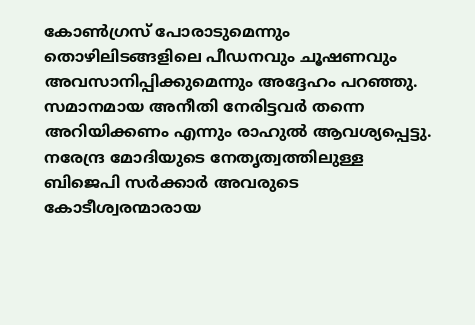കോണ്‍ഗ്രസ് പോരാടുമെന്നും തൊഴിലിടങ്ങളിലെ പീഡനവും ചൂഷണവും അവസാനിപ്പിക്കുമെന്നും അദ്ദേഹം പറഞ്ഞു. സമാനമായ അനീതി നേരിട്ടവര്‍ തന്നെ അറിയിക്കണം എന്നും രാഹുല്‍ ആവശ്യപ്പെട്ടു. നരേന്ദ്ര മോദിയുടെ നേതൃത്വത്തിലുള്ള ബിജെപി സര്‍ക്കാര്‍ അവരുടെ കോടീശ്വരന്മാരായ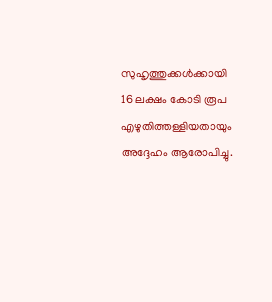സുഹൃത്തുക്കള്‍ക്കായി 16 ലക്ഷം കോടി രൂപ എഴുതിത്തള്ളിയതായും അദ്ദേഹം ആരോപിച്ചു.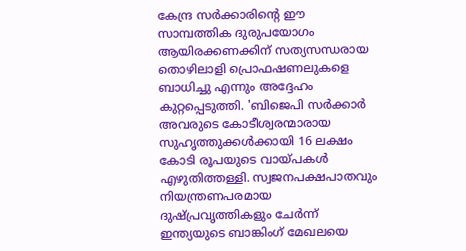കേന്ദ്ര സര്‍ക്കാരിന്റെ ഈ സാമ്പത്തിക ദുരുപയോഗം ആയിരക്കണക്കിന് സത്യസന്ധരായ തൊഴിലാളി പ്രൊഫഷണലുകളെ ബാധിച്ചു എന്നും അദ്ദേഹം കുറ്റപ്പെടുത്തി. 'ബിജെപി സര്‍ക്കാര്‍ അവരുടെ കോടീശ്വരന്മാരായ സുഹൃത്തുക്കള്‍ക്കായി 16 ലക്ഷം കോടി രൂപയുടെ വായ്പകള്‍ എഴുതിത്തള്ളി. സ്വജനപക്ഷപാതവും നിയന്ത്രണപരമായ ദുഷ്പ്രവൃത്തികളും ചേര്‍ന്ന് ഇന്ത്യയുടെ ബാങ്കിംഗ് മേഖലയെ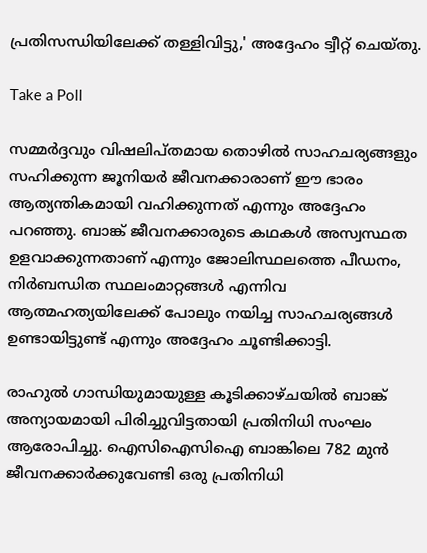പ്രതിസന്ധിയിലേക്ക് തള്ളിവിട്ടു,' അദ്ദേഹം ട്വീറ്റ് ചെയ്തു.

Take a Poll

സമ്മര്‍ദ്ദവും വിഷലിപ്തമായ തൊഴില്‍ സാഹചര്യങ്ങളും സഹിക്കുന്ന ജൂനിയര്‍ ജീവനക്കാരാണ് ഈ ഭാരം ആത്യന്തികമായി വഹിക്കുന്നത് എന്നും അദ്ദേഹം പറഞ്ഞു. ബാങ്ക് ജീവനക്കാരുടെ കഥകള്‍ അസ്വസ്ഥത ഉളവാക്കുന്നതാണ് എന്നും ജോലിസ്ഥലത്തെ പീഡനം, നിര്‍ബന്ധിത സ്ഥലംമാറ്റങ്ങള്‍ എന്നിവ ആത്മഹത്യയിലേക്ക് പോലും നയിച്ച സാഹചര്യങ്ങള്‍ ഉണ്ടായിട്ടുണ്ട് എന്നും അദ്ദേഹം ചൂണ്ടിക്കാട്ടി.

രാഹുല്‍ ഗാന്ധിയുമായുള്ള കൂടിക്കാഴ്ചയില്‍ ബാങ്ക് അന്യായമായി പിരിച്ചുവിട്ടതായി പ്രതിനിധി സംഘം ആരോപിച്ചു. ഐസിഐസിഐ ബാങ്കിലെ 782 മുന്‍ ജീവനക്കാര്‍ക്കുവേണ്ടി ഒരു പ്രതിനിധി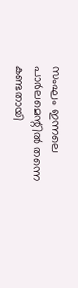സംഘം ഇന്നലെ പാര്‍ലമെന്റില്‍ തന്നെ കണ്ടതായി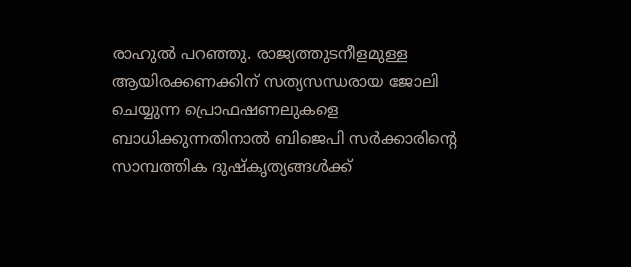രാഹുല്‍ പറഞ്ഞു. രാജ്യത്തുടനീളമുള്ള ആയിരക്കണക്കിന് സത്യസന്ധരായ ജോലി ചെയ്യുന്ന പ്രൊഫഷണലുകളെ ബാധിക്കുന്നതിനാല്‍ ബിജെപി സര്‍ക്കാരിന്റെ സാമ്പത്തിക ദുഷ്‌കൃത്യങ്ങള്‍ക്ക്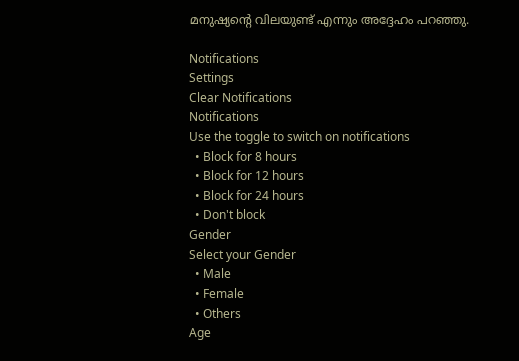മനുഷ്യന്റെ വിലയുണ്ട് എന്നും അദ്ദേഹം പറഞ്ഞു.

Notifications
Settings
Clear Notifications
Notifications
Use the toggle to switch on notifications
  • Block for 8 hours
  • Block for 12 hours
  • Block for 24 hours
  • Don't block
Gender
Select your Gender
  • Male
  • Female
  • Others
Age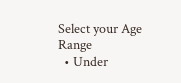Select your Age Range
  • Under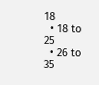18
  • 18 to 25
  • 26 to 35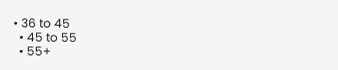• 36 to 45
  • 45 to 55
  • 55+